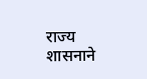राज्य शासनाने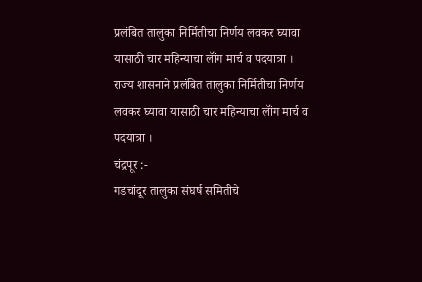प्रलंबित तालुका निर्मितीचा निर्णय लवकर घ्यावा यासाठी चार महिन्याचा लॉंग मार्च व पदयात्रा ।
राज्य शासनाने प्रलंबित तालुका निर्मितीचा निर्णय लवकर घ्यावा यासाठी चार महिन्याचा लॉंग मार्च व पदयात्रा ।
चंद्रपूर :-
गडचांदूर तालुका संघर्ष समितीचे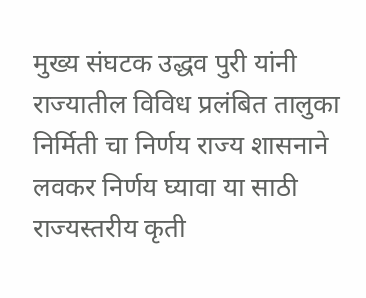मुख्य संघटक उद्धव पुरी यांनी राज्यातील विविध प्रलंबित तालुका निर्मिती चा निर्णय राज्य शासनाने लवकर निर्णय घ्यावा या साठी राज्यस्तरीय कृती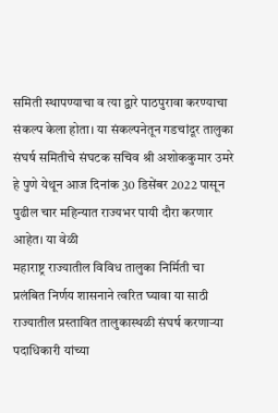समिती स्थापण्याचा व त्या द्वारे पाठपुरावा करण्याचा संकल्प केला होता। या संकल्पनेतून गडचांदूर तालुका संघर्ष समितीचे संघटक सचिव श्री अशोककुमार उमरे हे पुणे येथून आज दिनांक 30 डिसेंबर 2022 पासून पुढील चार महिन्यात राज्यभर पायी दौरा करणार आहेत। या वेळी
महाराष्ट्र राज्यातील विविध तालुका निर्मिती चा प्रलंबित निर्णय शासनाने त्वरित घ्यावा या साठी राज्यातील प्रस्तावित तालुकास्थळी संघर्ष करणाऱ्या पदाधिकारी यांच्या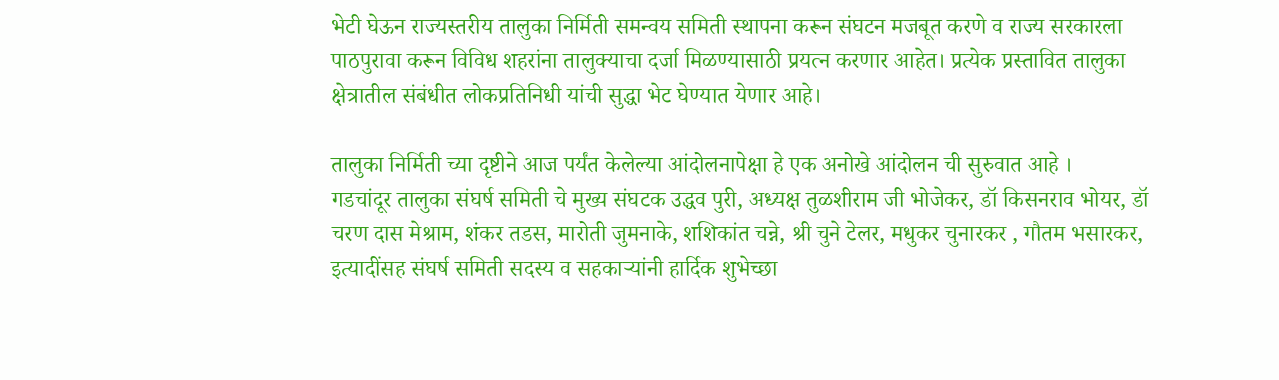भेटी घेऊन राज्यस्तरीय तालुका निर्मिती समन्वय समिती स्थापना करून संघटन मजबूत करणे व राज्य सरकारला पाठपुरावा करून विविध शहरांना तालुक्याचा दर्जा मिळण्यासाठी प्रयत्न करणार आहेत। प्रत्येक प्रस्तावित तालुका क्षेत्रातील संबंधीत लोकप्रतिनिधी यांची सुद्धा भेट घेण्यात येणार आहे।

तालुका निर्मिती च्या दृष्टीने आज पर्यंत केलेल्या आंदोलनापेक्षा हे एक अनोखे आंदोलन ची सुरुवात आहे ।
गडचांदूर तालुका संघर्ष समिती चे मुख्य संघटक उद्धव पुरी, अध्यक्ष तुळशीराम जी भोजेकर, डॉ किसनराव भोयर, डॉ चरण दास मेश्राम, शंकर तडस, मारोती जुमनाके, शशिकांत चन्ने, श्री चुने टेलर, मधुकर चुनारकर , गौतम भसारकर, इत्यादींसह संघर्ष समिती सदस्य व सहकाऱ्यांनी हार्दिक शुभेच्छा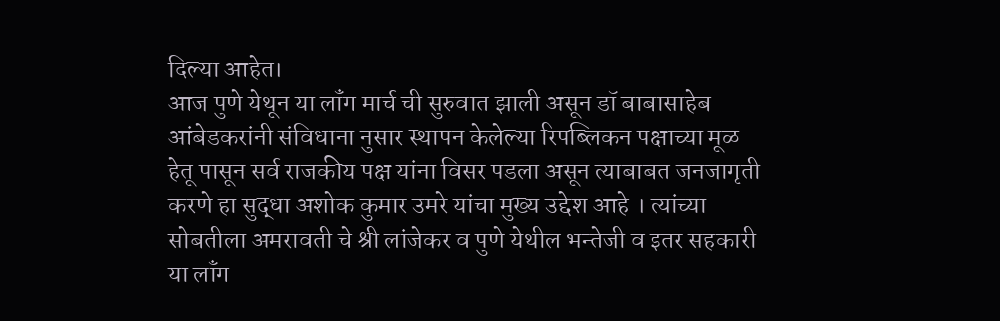दिल्या आहेत।
आज पुणे येथून या लॉंग मार्च ची सुरुवात झाली असून डॉ बाबासाहेब आंबेडकरांनी संविधाना नुसार स्थापन केलेल्या रिपब्लिकन पक्षाच्या मूळ हेतू पासून सर्व राजकीय पक्ष यांना विसर पडला असून त्याबाबत जनजागृती करणे हा सुद्धा अशोक कुमार उमरे यांचा मुख्य उद्देश आहे । त्यांच्या सोबतीला अमरावती चे श्री लांजेकर व पुणे येथील भन्तेजी व इतर सहकारी या लॉंग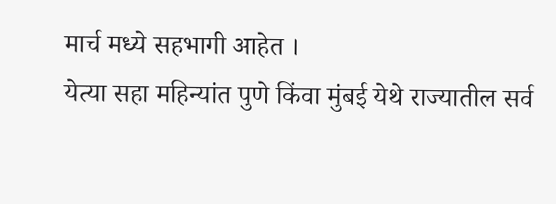मार्च मध्ये सहभागी आहेत ।
येत्या सहा महिन्यांत पुणे किंवा मुंबई येथे राज्यातील सर्व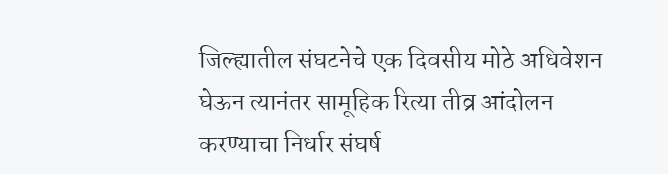जिल्ह्यातील संघटनेचे एक दिवसीय मोठे अधिवेशन घेऊन त्यानंतर सामूहिक रित्या तीव्र आंदोलन करण्याचा निर्धार संघर्ष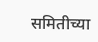समितीच्या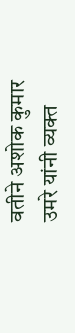वतीने अशोक कुमार उमरे यांनी व्यक्त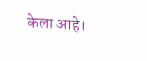केला आहे।